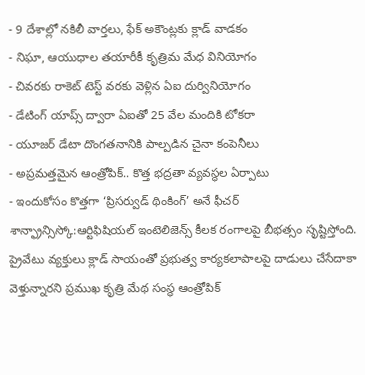- 9 దేశాల్లో నకిలీ వార్తలు, ఫేక్ అకౌంట్లకు క్లాడ్ వాడకం
- నిఘా, ఆయుధాల తయారీకీ కృత్రిమ మేధ వినియోగం
- చివరకు రాకెట్ టెస్ట్ వరకు వెళ్లిన ఏఐ దుర్వినియోగం
- డేటింగ్ యాప్స్ ద్వారా ఏఐతో 25 వేల మందికి టోకరా
- యూజర్ డేటా దొంగతనానికి పాల్పడిన చైనా కంపెనీలు
- అప్రమత్తమైన ఆంత్రోపిక్.. కొత్త భద్రతా వ్యవస్థల ఏర్పాటు
- ఇందుకోసం కొత్తగా ‘ప్రిసర్వుడ్ థింకింగ్’ అనే ఫీచర్
శాన్ఫ్రాన్సిస్కో:ఆర్టిఫిషియల్ ఇంటెలిజెన్స్ కీలక రంగాలపై బీభత్సం సృష్టిస్తోంది. ప్రైవేటు వ్యక్తులు క్లాడ్ సాయంతో ప్రభుత్వ కార్యకలాపాలపై దాడులు చేసేదాకా వెళ్తున్నారని ప్రముఖ కృత్రి మేథ సంస్థ ఆంత్రోపిక్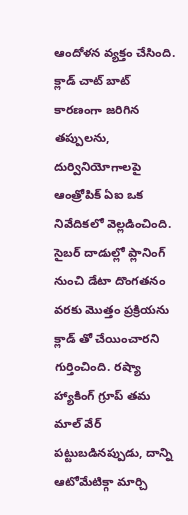ఆందోళన వ్యక్తం చేసింది. క్లాడ్ చాట్ బాట్ కారణంగా జరిగిన తప్పులను, దుర్వినియోగాలపై ఆంత్రోపిక్ ఏఐ ఒక నివేదికలో వెల్లడించింది.
సైబర్ దాడుల్లో ప్లానింగ్ నుంచి డేటా దొంగతనం వరకు మొత్తం ప్రక్రియను క్లాడ్ తో చేయించారని గుర్తించింది. రష్యా హ్యాకింగ్ గ్రూప్ తమ మాల్ వేర్ పట్టుబడినప్పుడు, దాన్ని ఆటోమేటిక్గా మార్చి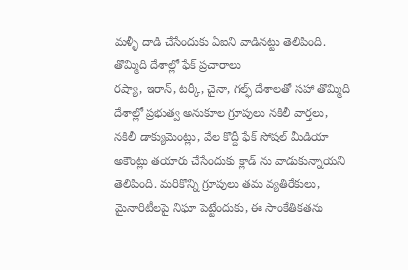మళ్ళీ దాడి చేసేందుకు ఏఐని వాడినట్టు తెలిపింది.
తొమ్మిది దేశాల్లో ఫేక్ ప్రచారాలు
రష్యా, ఇరాన్, టర్కీ, చైనా, గల్ఫ్ దేశాలతో సహా తొమ్మిది దేశాల్లో ప్రభుత్వ అనుకూల గ్రూపులు నకిలీ వార్తలు, నకిలీ డాక్యుమెంట్లు, వేల కొద్దీ ఫేక్ సోషల్ మీడియా అకౌంట్లు తయారు చేసేందుకు క్లాడ్ ను వాడుకున్నాయని తెలిపింది. మరికొన్ని గ్రూపులు తమ వ్యతిరేకులు, మైనారిటీలపై నిఘా పెట్టేందుకు, ఈ సాంకేతికతను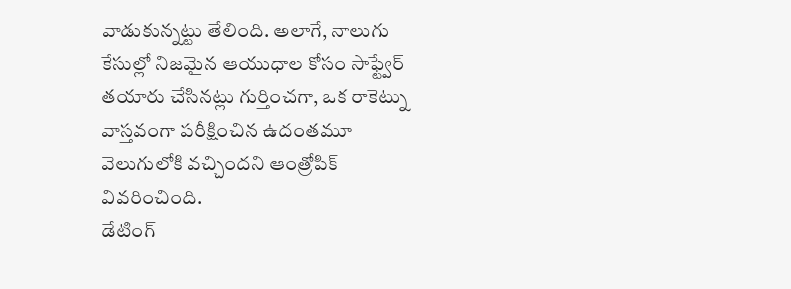వాడుకున్నట్టు తేలింది. అలాగే, నాలుగు కేసుల్లో నిజమైన ఆయుధాల కోసం సాఫ్ట్వేర్ తయారు చేసినట్లు గుర్తించగా, ఒక రాకెట్ను వాస్తవంగా పరీక్షించిన ఉదంతమూ వెలుగులోకి వచ్చిందని ఆంత్రోపిక్ వివరించింది.
డేటింగ్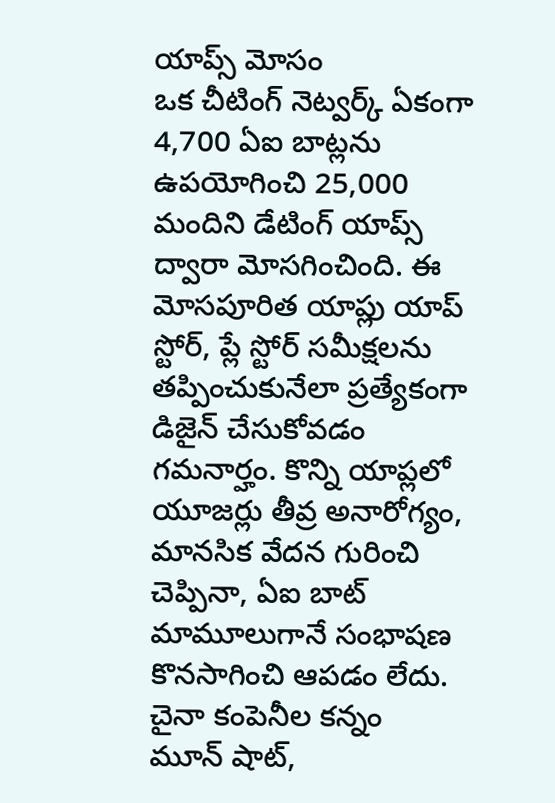యాప్స్ మోసం
ఒక చీటింగ్ నెట్వర్క్ ఏకంగా 4,700 ఏఐ బాట్లను ఉపయోగించి 25,000 మందిని డేటింగ్ యాప్స్ ద్వారా మోసగించింది. ఈ మోసపూరిత యాప్లు యాప్ స్టోర్, ప్లే స్టోర్ సమీక్షలను తప్పించుకునేలా ప్రత్యేకంగా డిజైన్ చేసుకోవడం గమనార్హం. కొన్ని యాప్లలో యూజర్లు తీవ్ర అనారోగ్యం, మానసిక వేదన గురించి చెప్పినా, ఏఐ బాట్ మామూలుగానే సంభాషణ కొనసాగించి ఆపడం లేదు.
చైనా కంపెనీల కన్నం
మూన్ షాట్,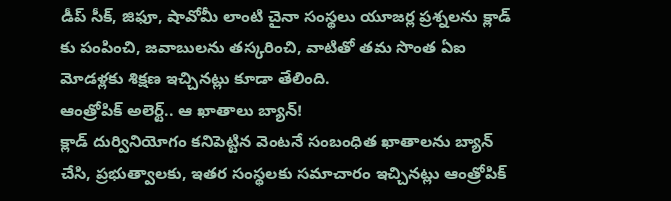డీప్ సీక్, జిఫూ, షావోమీ లాంటి చైనా సంస్థలు యూజర్ల ప్రశ్నలను క్లాడ్ కు పంపించి, జవాబులను తస్కరించి, వాటితో తమ సొంత ఏఐ మోడళ్లకు శిక్షణ ఇచ్చినట్లు కూడా తేలింది.
ఆంత్రోపిక్ అలెర్ట్.. ఆ ఖాతాలు బ్యాన్!
క్లాడ్ దుర్వినియోగం కనిపెట్టిన వెంటనే సంబంధిత ఖాతాలను బ్యాన్ చేసి, ప్రభుత్వాలకు, ఇతర సంస్థలకు సమాచారం ఇచ్చినట్లు ఆంత్రోపిక్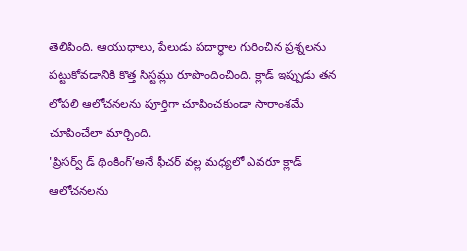తెలిపింది. ఆయుధాలు, పేలుడు పదార్థాల గురించిన ప్రశ్నలను పట్టుకోవడానికి కొత్త సిస్టమ్లు రూపొందించింది. క్లాడ్ ఇప్పుడు తన లోపలి ఆలోచనలను పూర్తిగా చూపించకుండా సారాంశమే చూపించేలా మార్చింది.
'ప్రిసర్వ్ డ్ థింకింగ్’అనే ఫీచర్ వల్ల మధ్యలో ఎవరూ క్లాడ్ ఆలోచనలను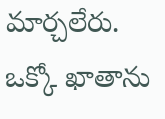మార్చలేరు. ఒక్కో ఖాతాను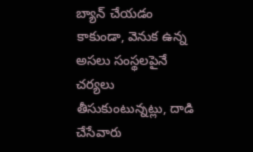బ్యాన్ చేయడం కాకుండా, వెనుక ఉన్న అసలు సంస్థలపైనే చర్యలు తీసుకుంటున్నట్లు, దాడి చేసేవారు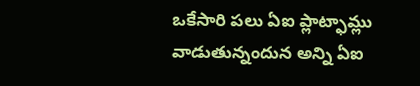ఒకేసారి పలు ఏఐ ప్లాట్ఫామ్లు వాడుతున్నందున అన్ని ఏఐ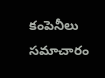కంపెనీలు సమాచారం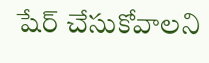షేర్ చేసుకోవాలని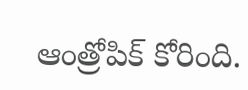ఆంత్రోపిక్ కోరింది.